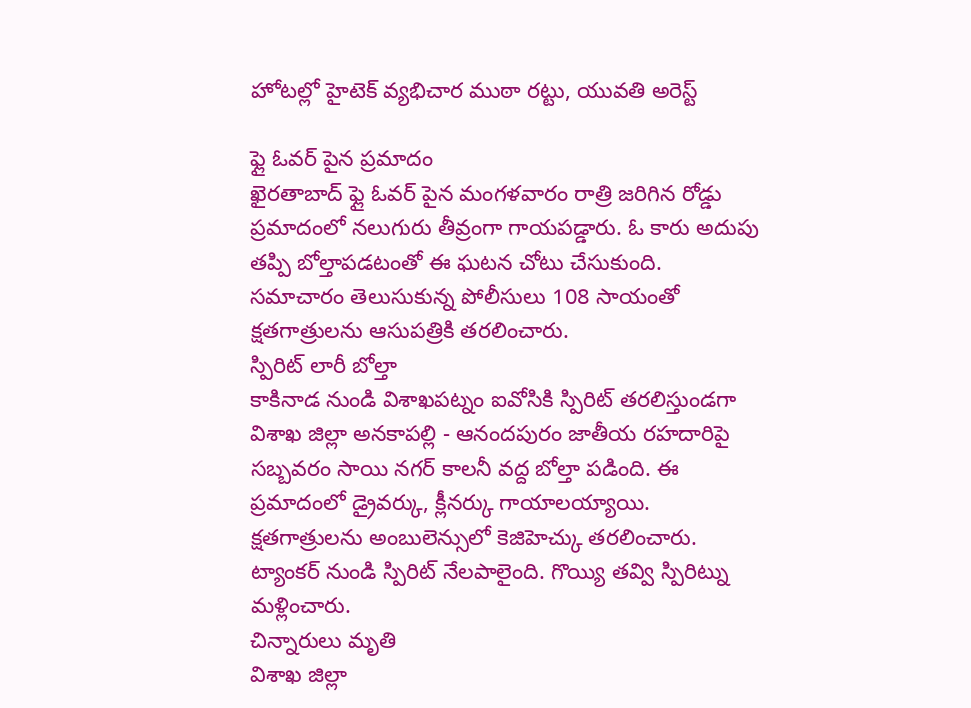హోటల్లో హైటెక్ వ్యభిచార ముఠా రట్టు, యువతి అరెస్ట్

ఫ్లై ఓవర్ పైన ప్రమాదం
ఖైరతాబాద్ ఫ్లై ఓవర్ పైన మంగళవారం రాత్రి జరిగిన రోడ్డు ప్రమాదంలో నలుగురు తీవ్రంగా గాయపడ్డారు. ఓ కారు అదుపు తప్పి బోల్తాపడటంతో ఈ ఘటన చోటు చేసుకుంది. సమాచారం తెలుసుకున్న పోలీసులు 108 సాయంతో క్షతగాత్రులను ఆసుపత్రికి తరలించారు.
స్పిరిట్ లారీ బోల్తా
కాకినాడ నుండి విశాఖపట్నం ఐవోసికి స్పిరిట్ తరలిస్తుండగా విశాఖ జిల్లా అనకాపల్లి - ఆనందపురం జాతీయ రహదారిపై సబ్బవరం సాయి నగర్ కాలనీ వద్ద బోల్తా పడింది. ఈ ప్రమాదంలో డ్రైవర్కు, క్లీనర్కు గాయాలయ్యాయి. క్షతగాత్రులను అంబులెన్సులో కెజిహెచ్కు తరలించారు. ట్యాంకర్ నుండి స్పిరిట్ నేలపాలైంది. గొయ్యి తవ్వి స్పిరిట్ను మళ్లించారు.
చిన్నారులు మృతి
విశాఖ జిల్లా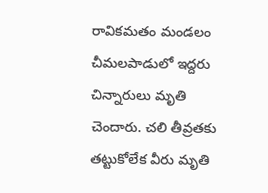రావికమతం మండలం చీమలపాడులో ఇద్దరు చిన్నారులు మృతి చెందారు. చలి తీవ్రతకు తట్టుకోలేక వీరు మృతి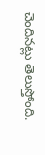చెందినట్లు తెలుస్తోంది.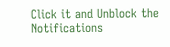Click it and Unblock the Notifications